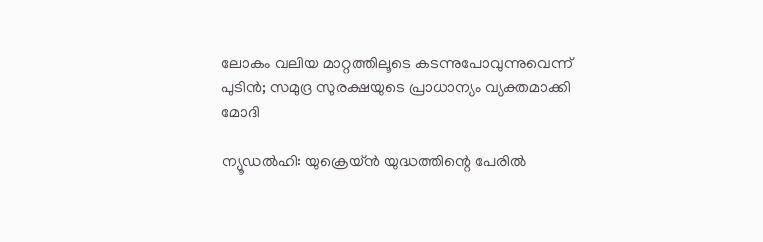ലോകം വലിയ മാറ്റത്തിലൂടെ കടന്നുപോവുന്നുവെന്ന് പുടിൻ; സമുദ്ര സുരക്ഷയുടെ പ്രാധാന്യം വ്യക്തമാക്കി മോദി

ന്യൂഡൽഹി: യുക്രെയ്ൻ യുദ്ധത്തിന്റെ പേരിൽ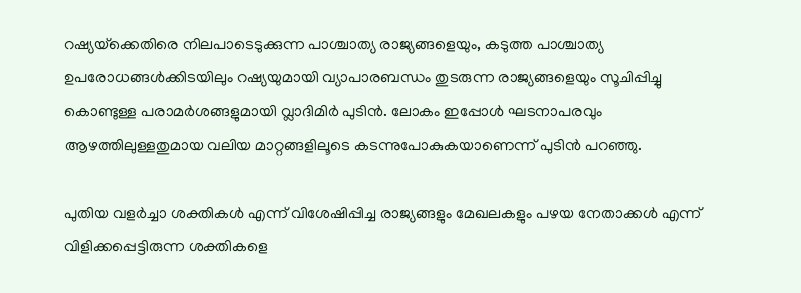റഷ്യയ്‌ക്കെതിരെ നിലപാടെടുക്കുന്ന പാശ്ചാത്യ രാജ്യങ്ങളെയും, കടുത്ത പാശ്ചാത്യ ഉപരോധങ്ങൾക്കിടയിലും റഷ്യയുമായി വ്യാപാരബന്ധം തുടരുന്ന രാജ്യങ്ങളെയും സൂചിപ്പിച്ചു കൊണ്ടുള്ള പരാമർശങ്ങളുമായി വ്ലാദിമിർ പുടിൻ. ലോകം ഇപ്പോൾ ഘടനാപരവും ആഴത്തിലുള്ളതുമായ വലിയ മാറ്റങ്ങളിലൂടെ കടന്നുപോകുകയാണെന്ന് പുടിൻ പറഞ്ഞു.

പുതിയ വളർച്ചാ ശക്തികൾ എന്ന് വിശേഷിപ്പിച്ച രാജ്യങ്ങളും മേഖലകളും പഴയ നേതാക്കൾ എന്ന് വിളിക്കപ്പെട്ടിരുന്ന ശക്തികളെ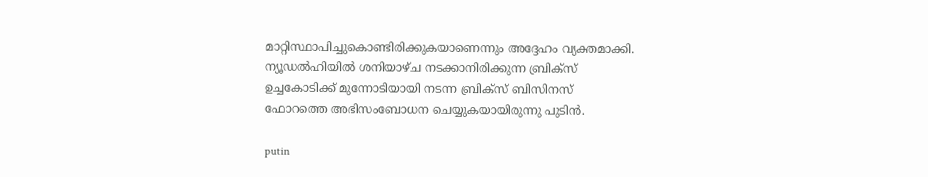മാറ്റിസ്ഥാപിച്ചുകൊണ്ടിരിക്കുകയാണെന്നും അദ്ദേഹം വ്യക്തമാക്കി. ന്യൂഡൽഹിയിൽ ശനിയാഴ്‌ച നടക്കാനിരിക്കുന്ന ബ്രിക്‌സ് ഉച്ചകോടിക്ക് മുന്നോടിയായി നടന്ന ബ്രിക്‌സ് ബിസിനസ് ഫോറത്തെ അഭിസംബോധന ചെയ്യുകയായിരുന്നു പുടിൻ.

putin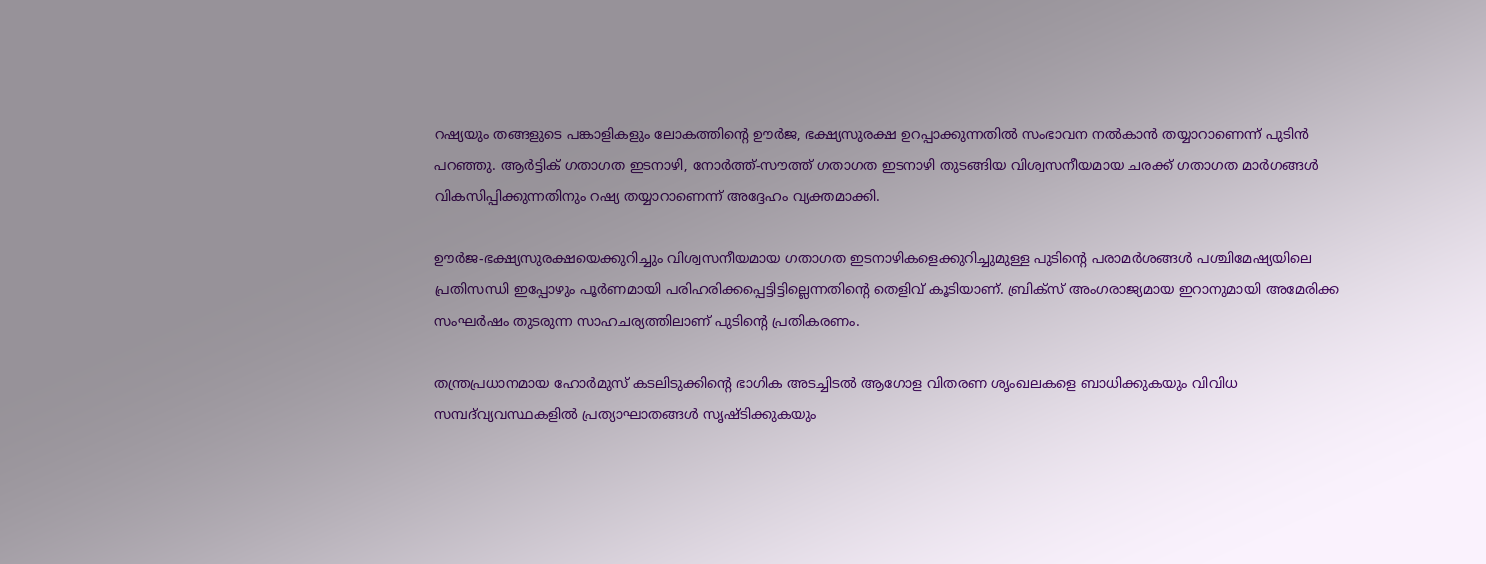റഷ്യയും തങ്ങളുടെ പങ്കാളികളും ലോകത്തിന്റെ ഊർജ, ഭക്ഷ്യസുരക്ഷ ഉറപ്പാക്കുന്നതിൽ സംഭാവന നൽകാൻ തയ്യാറാണെന്ന് പുടിൻ പറഞ്ഞു. ആർട്ടിക് ഗതാഗത ഇടനാഴി, നോർത്ത്-സൗത്ത് ഗതാഗത ഇടനാഴി തുടങ്ങിയ വിശ്വസനീയമായ ചരക്ക് ഗതാഗത മാർഗങ്ങൾ വികസിപ്പിക്കുന്നതിനും റഷ്യ തയ്യാറാണെന്ന് അദ്ദേഹം വ്യക്തമാക്കി.

ഊർജ-ഭക്ഷ്യസുരക്ഷയെക്കുറിച്ചും വിശ്വസനീയമായ ഗതാഗത ഇടനാഴികളെക്കുറിച്ചുമുള്ള പുടിന്റെ പരാമർശങ്ങൾ പശ്ചിമേഷ്യയിലെ പ്രതിസന്ധി ഇപ്പോഴും പൂർണമായി പരിഹരിക്കപ്പെട്ടിട്ടില്ലെന്നതിന്റെ തെളിവ് കൂടിയാണ്. ബ്രിക്‌സ് അംഗരാജ്യമായ ഇറാനുമായി അമേരിക്ക സംഘർഷം തുടരുന്ന സാഹചര്യത്തിലാണ് പുടിന്റെ പ്രതികരണം.

തന്ത്രപ്രധാനമായ ഹോർമുസ് കടലിടുക്കിന്റെ ഭാഗിക അടച്ചിടൽ ആഗോള വിതരണ ശൃംഖലകളെ ബാധിക്കുകയും വിവിധ സമ്പദ്‌വ്യവസ്ഥകളിൽ പ്രത്യാഘാതങ്ങൾ സൃഷ്‌ടിക്കുകയും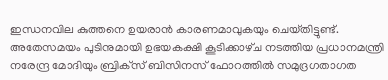ഇന്ധനവില കുത്തനെ ഉയരാൻ കാരണമാവുകയും ചെയ്‌തിട്ടുണ്ട്. അതേസമയം പുടിനുമായി ഉഭയകക്ഷി കൂടിക്കാഴ്‌ച നടത്തിയ പ്രധാനമന്ത്രി നരേന്ദ്ര മോദിയും ബ്രിക്‌സ് ബിസിനസ് ഫോറത്തിൽ സമുദ്രഗതാഗത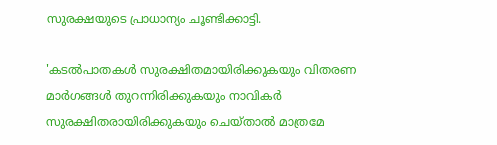സുരക്ഷയുടെ പ്രാധാന്യം ചൂണ്ടിക്കാട്ടി.

'കടൽപാതകൾ സുരക്ഷിതമായിരിക്കുകയും വിതരണ മാർഗങ്ങൾ തുറന്നിരിക്കുകയും നാവികർ സുരക്ഷിതരായിരിക്കുകയും ചെയ്‌താൽ മാത്രമേ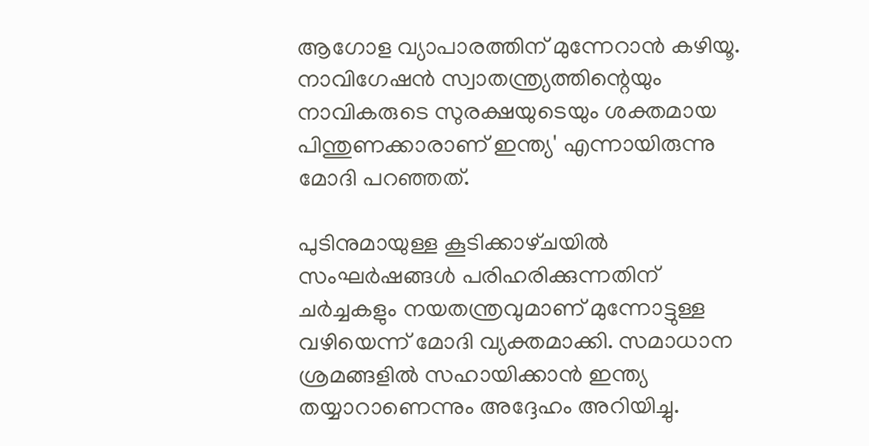ആഗോള വ്യാപാരത്തിന് മുന്നേറാൻ കഴിയൂ. നാവിഗേഷൻ സ്വാതന്ത്ര്യത്തിന്റെയും നാവികരുടെ സുരക്ഷയുടെയും ശക്തമായ പിന്തുണക്കാരാണ് ഇന്ത്യ' എന്നായിരുന്നു മോദി പറഞ്ഞത്.

പുടിനുമായുള്ള കൂടിക്കാഴ്‌ചയിൽ സംഘർഷങ്ങൾ പരിഹരിക്കുന്നതിന് ചർച്ചകളും നയതന്ത്രവുമാണ് മുന്നോട്ടുള്ള വഴിയെന്ന് മോദി വ്യക്തമാക്കി. സമാധാന ശ്രമങ്ങളിൽ സഹായിക്കാൻ ഇന്ത്യ തയ്യാറാണെന്നും അദ്ദേഹം അറിയിച്ചു.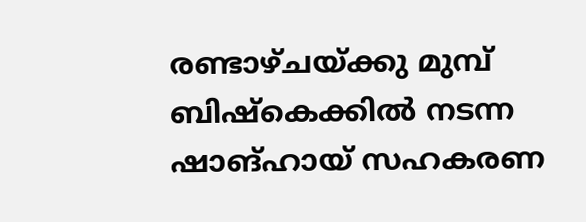രണ്ടാഴ്‌ചയ്ക്കു മുമ്പ് ബിഷ്കെക്കിൽ നടന്ന ഷാങ്ഹായ് സഹകരണ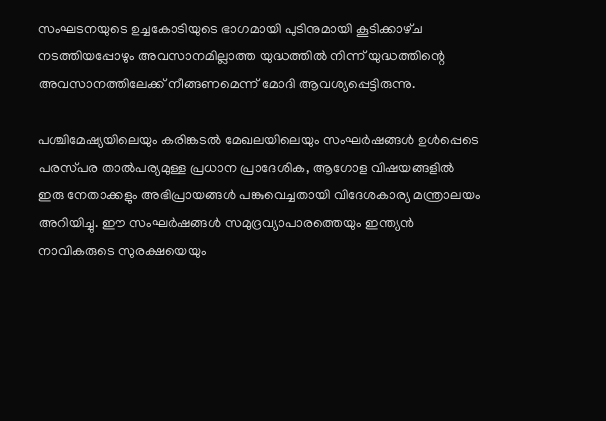സംഘടനയുടെ ഉച്ചകോടിയുടെ ഭാഗമായി പുടിനുമായി കൂടിക്കാഴ്‌ച നടത്തിയപ്പോഴും അവസാനമില്ലാത്ത യുദ്ധത്തിൽ നിന്ന് യുദ്ധത്തിന്റെ അവസാനത്തിലേക്ക് നീങ്ങണമെന്ന് മോദി ആവശ്യപ്പെട്ടിരുന്നു.

പശ്ചിമേഷ്യയിലെയും കരിങ്കടൽ മേഖലയിലെയും സംഘർഷങ്ങൾ ഉൾപ്പെടെ പരസ്‌പര താൽപര്യമുള്ള പ്രധാന പ്രാദേശിക, ആഗോള വിഷയങ്ങളിൽ ഇരു നേതാക്കളും അഭിപ്രായങ്ങൾ പങ്കുവെച്ചതായി വിദേശകാര്യ മന്ത്രാലയം അറിയിച്ചു. ഈ സംഘർഷങ്ങൾ സമുദ്രവ്യാപാരത്തെയും ഇന്ത്യൻ നാവികരുടെ സുരക്ഷയെയും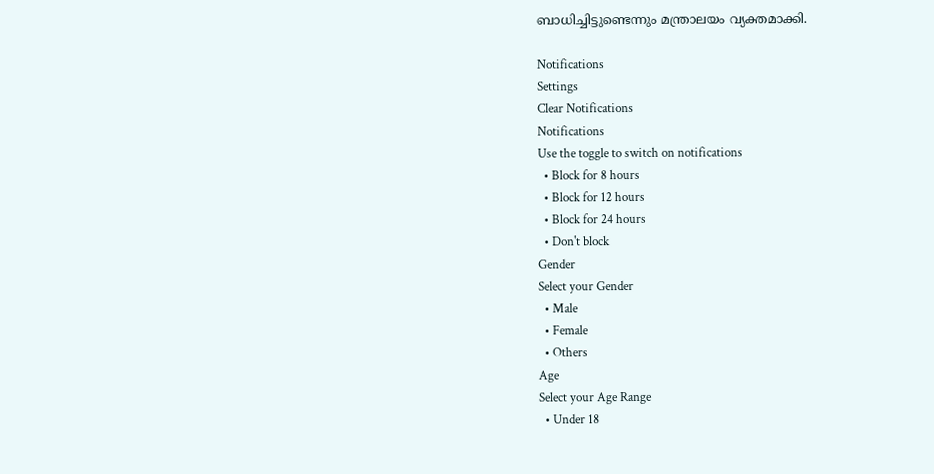ബാധിച്ചിട്ടുണ്ടെന്നും മന്ത്രാലയം വ്യക്തമാക്കി.

Notifications
Settings
Clear Notifications
Notifications
Use the toggle to switch on notifications
  • Block for 8 hours
  • Block for 12 hours
  • Block for 24 hours
  • Don't block
Gender
Select your Gender
  • Male
  • Female
  • Others
Age
Select your Age Range
  • Under 18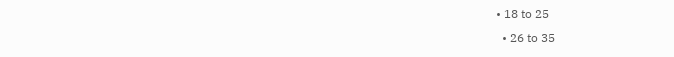• 18 to 25
  • 26 to 35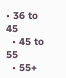• 36 to 45
  • 45 to 55
  • 55+